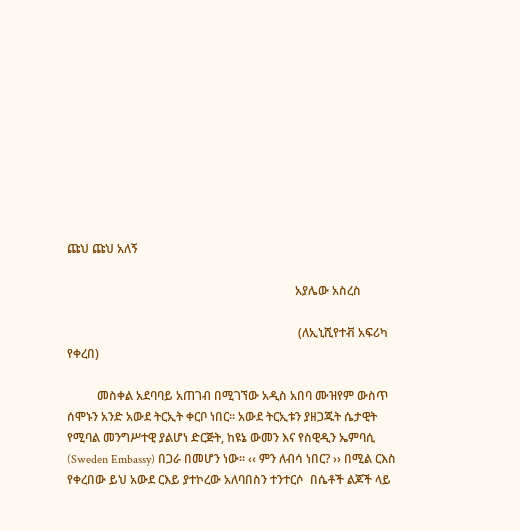ጩህ ጩህ አለኝ

                                                                            አያሌው አስረስ

                                                                             (ለኢኒሺየተቭ አፍሪካ የቀረበ)

          መስቀል አደባባይ አጠገብ በሚገኘው አዲስ አበባ ሙዝየም ውስጥ ሰሞኑን አንድ አውደ ትርኢት ቀርቦ ነበር፡፡ አውደ ትርኢቱን ያዘጋጁት ሴታዊት የሚባል መንግሥተዊ ያልሆነ ድርጅት, ከዩኔ ውመን እና የስዊዲን ኤምባሲ (Sweden Embassy) በጋራ በመሆን ነው፡፡ ‹‹ ምን ለብሳ ነበር? ›› በሚል ርእስ የቀረበው ይህ አውደ ርእይ ያተኮረው አለባበስን ተንተርሶ  በሴቶች ልጆች ላይ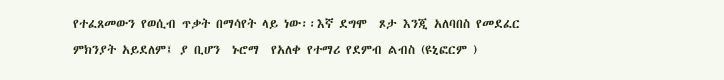የተፈጸመውን የወሲብ ጥቃት በማሳየት ላይ ነው፡፡እኛ ደግሞ  ጾታ እንጂ አለባበስ የመደፈር ምክንያት አይደለም፤ ያ ቢሆን  ኑሮማ  የአለቀ የተማሪ የደምብ ልብስ (ዩኒፎርም )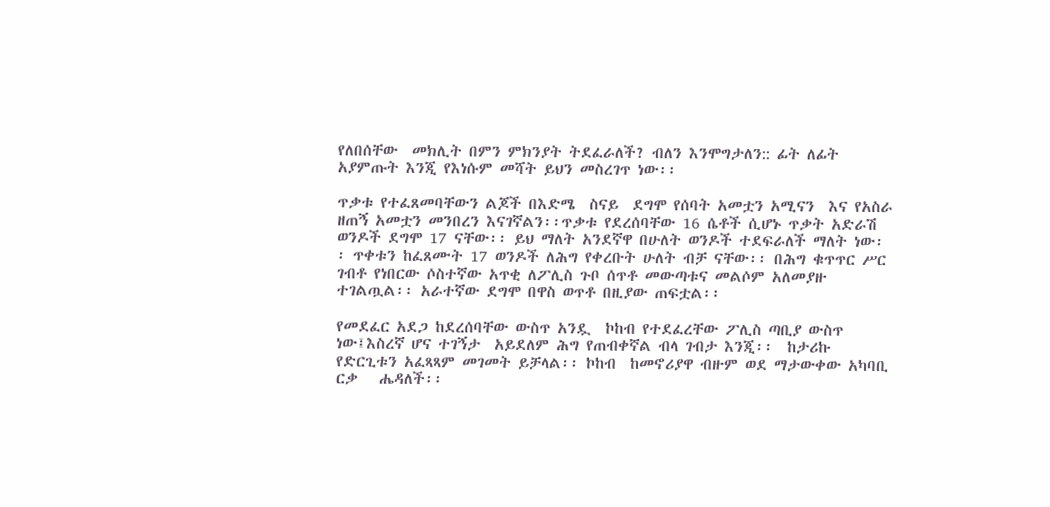የለበሰቸው  መክሊት በምን ምክንያት ትደፈራለች? ብለን እንሞግታለን:: ፊት ለፊት አያምጡት እንጂ የእነሱም መሻት ይህን መስረገጥ ነው፡፡

ጥቃቱ የተፈጸመባቸውን ልጆች በእድሜ  ስናይ  ደግሞ የሰባት አመቷን አሚናን  እና የአስራ ዘጠኝ አመቷን መንበረን እናገኛልን፡፡ጥቃቱ የደረሰባቸው 16 ሴቶች ሲሆኑ ጥቃት አድራሽ ወንዶች ደግሞ 17 ናቸው፡፡ ይህ ማለት አንደኛዋ በሁለት ወንዶች ተደፍራለች ማለት ነው፡፡ ጥቀቱን ከፈጸሙት 17 ወንዶች ለሕግ የቀረቡት ሁለት ብቻ ናቸው፡፡ በሕግ ቁጥጥር ሥር ገብቶ የነበርው ሶስተኛው አጥቂ ለፖሊስ ጉቦ ሰጥቶ መውጣቱና መልሶም አለመያዙ ተገልጧል፡፡ አራተኛው ደግሞ በዋስ ወጥቶ በዚያው ጠፍቷል፡፡

የመደፈር አደጋ ከደረሰባቸው ውስጥ አንዷ  ኮከብ የተደፈረቸው ፖሊስ ጣቢያ ውስጥ ነው፤እስረኛ ሆና ተገኝታ  አይደለም ሕግ የጠብቀኛል ብላ ገብታ እንጂ፡፡  ከታሪኩ የድርጊቱን አፈጻጻም መገመት ይቻላል፡፡ ኮከብ  ከመኖሪያዋ ብዙም ወደ ማታውቀው አካባቢ ርቃ   ሔዳለች፡፡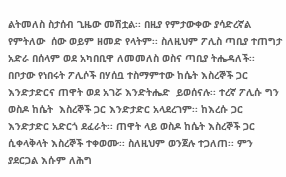ልትመለስ ስታሰብ ጊዜው መሽቷል፡፡ በዚያ የምታውቀው ያሳድረኛል የምትለው  ሰው ወይም ዘመድ የላትም፡፡ ስለዚህም ፖሊስ ጣቢያ ተጠግታ አድራ በሰላም ወደ አካበቢዋ ለመመለስ ወስና ጣቢያ ትሔዳለች፡፡ በቦታው የነበሩት ፖሊሶች በሃሰቧ ተስማምተው ከሴት እስረኞች ጋር እንድታድርና ጠዋት ወደ አገሯ እንድትሔድ  ይወሰናሉ፡፡ ተረኛ ፖሊሱ ግን ወስዶ ከሴት  እስረኞች ጋር እንድታድር አላደረገም፡፡ ከእረሱ ጋር እንድታድር አድርጎ ደፈራት፡፡ ጠዋት ላይ ወስዶ ከሴት እስረኞች ጋር ሲቀላቅላት እስረኞች ተቀወሙ፡፡ ስለዚህም ወንጀሉ ተጋለጠ፡፡ ምን ያደርጋል እሱም ለሕግ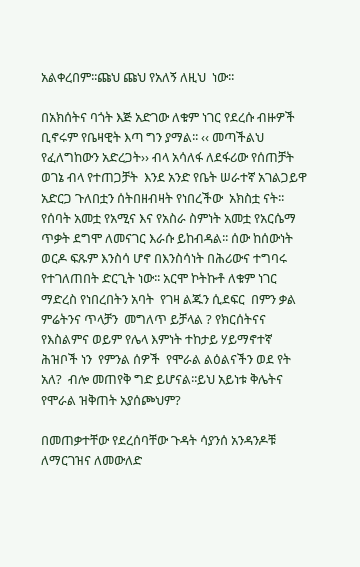አልቀረበም፡፡ጩህ ጩህ የአለኝ ለዚህ  ነው፡፡

በአክሰትና ባጎት እጅ አድገው ለቁም ነገር የደረሱ ብዙዎች ቢኖሩም የቤዛዊት እጣ ግን ያማል፡፡ ‹‹ መጣችልህ የፈለግከውን አድረጋት›› ብላ አሳለፋ ለደፋሪው የሰጠቻት ወገኔ ብላ የተጠጋቻት  እንደ አንድ የቤት ሠራተኛ አገልጋይዋ አድርጋ ጉለበቷን ሰትበዘብዛት የነበረችው  አክስቷ ናት፡፡   የሰባት አመቷ የአሚና እና የአስራ ስምነት አመቷ የአርሴማ ጥቃት ደግሞ ለመናገር እራሱ ይከብዳል፡፡ ሰው ከሰውነት ወርዶ ፍጹም እንስሳ ሆኖ በእንስሳነት በሕሪውና ተግባሩ የተገለጠበት ድርጊት ነው፡፡ አርሞ ኮትኩቶ ለቁም ነገር ማድረስ የነበረበትን አባት  የገዛ ልጁን ሲደፍር  በምን ቃል ምሬትንና ጥላቻን  መግለጥ ይቻላል ? የክርሰትናና የእስልምና ወይም የሌላ እምነት ተከታይ ሃይማኖተኛ ሕዝቦች ነን  የምንል ሰዎች  የሞራል ልዕልናችን ወደ የት አለ?  ብሎ መጠየቅ ግድ ይሆናል፡፡ይህ አይነቱ ቅሌትና የሞራል ዝቅጠት አያሰጮህም?

በመጠቃተቸው የደረሰባቸው ጉዳት ሳያንሰ አንዳንዶቹ ለማርገዝና ለመውለድ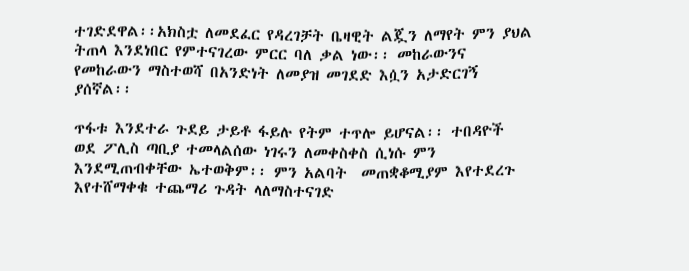ተገድደዋል፡፡አክስቷ ለመደፈር የዳረገቻት ቤዛዊት ልጇን ለማየት ምን ያህል ትጠላ እንደነበር የምተናገረው ምርር ባለ ቃል ነው፡፡ መከራውንና የመከራውን ማስተወሻ በአንድነት ለመያዝ መገደድ እሷን አታድርገኝ ያሰኛል፡፡

ጥፋቱ እንደተራ ጉደይ ታይቶ ፋይሉ የትም ተጥሎ ይሆናል፡፡ ተበዳዮች ወደ ፖሊስ ጣቢያ ተመላልሰው ነገሩን ለመቀስቀስ ሲነሱ ምን እንደሚጠብቀቸው ኤተወቅም፡፡ ምን አልባት  መጠቋቆሚያም እየተደረጉ እየተሸማቀቁ ተጨማሪ ጉዳት ላለማስተናገድ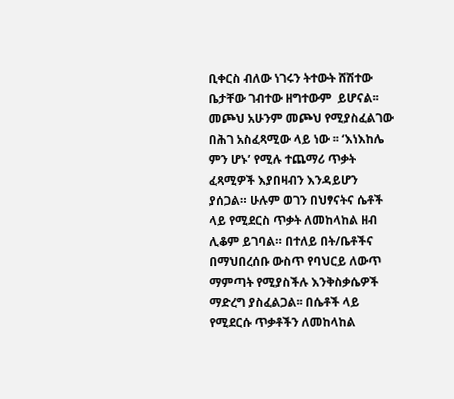ቢቀርስ ብለው ነገሩን ትተውት ሸሽተው  ቤታቸው ገብተው ዘግተውም  ይሆናል፡፡መጮህ አሁንም መጮህ የሚያስፈልገው በሕገ አስፈጻሚው ላይ ነው ፡፡ ‘እነእከሌ ምን ሆኑ’ የሚሉ ተጨማሪ ጥቃት ፈጻሚዎች እያበዛብን እንዳይሆን ያሰጋል። ሁሉም ወገን በህፃናትና ሴቶች ላይ የሚደርስ ጥቃት ለመከላከል ዘብ ሊቆም ይገባል። በተለይ በት/ቤቶችና በማህበረሰቡ ውስጥ የባህርይ ለውጥ ማምጣት የሚያስችሉ እንቅስቃሴዎች ማድረግ ያስፈልጋል፡፡ በሴቶች ላይ የሚደርሱ ጥቃቶችን ለመከላከል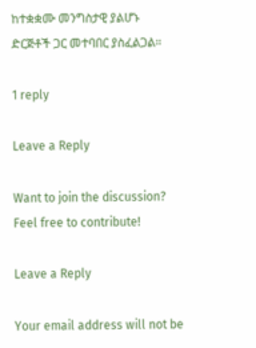ከተቋቋሙ መንግስታዊ ያልሆኑ ድርጅቶች ጋር መተባበር ያስፈልጋል።

1 reply

Leave a Reply

Want to join the discussion?
Feel free to contribute!

Leave a Reply

Your email address will not be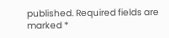published. Required fields are marked *